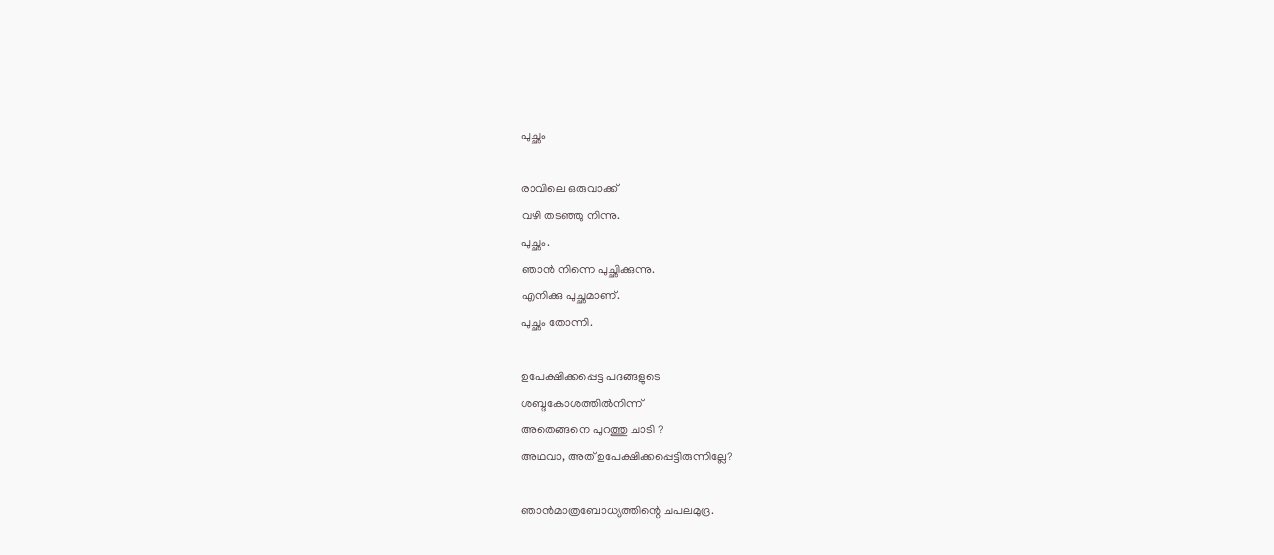പുച്ഛം

രാവിലെ ഒരുവാക്ക്
വഴി തടഞ്ഞു നിന്നു.
പുച്ഛം.
ഞാന്‍ നിന്നെ പുച്ഛിക്കുന്നു.
എനിക്കു പുച്ഛമാണ്.
പുച്ഛം തോന്നി.

ഉപേക്ഷിക്കപ്പെട്ട പദങ്ങളുടെ
ശബ്ദകോശത്തില്‍നിന്ന്
അതെങ്ങനെ പുറത്തു ചാടി ?
അഥവാ, അത് ഉപേക്ഷിക്കപ്പെട്ടിരുന്നില്ലേ?

ഞാന്‍മാത്രബോധ്യത്തിന്റെ ചപലമുദ്ര.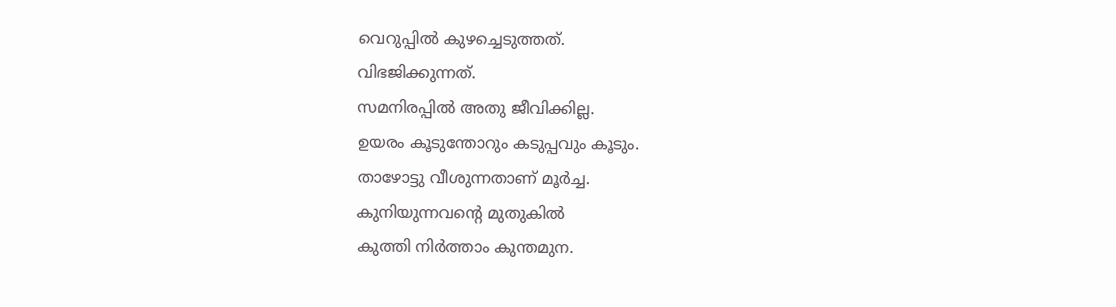വെറുപ്പില്‍ കുഴച്ചെടുത്തത്.
വിഭജിക്കുന്നത്.
സമനിരപ്പില്‍ അതു ജീവിക്കില്ല.
ഉയരം കൂടുന്തോറും കടുപ്പവും കൂടും.
താഴോട്ടു വീശുന്നതാണ് മൂര്‍ച്ച.
കുനിയുന്നവന്റെ മുതുകില്‍
കുത്തി നിര്‍ത്താം കുന്തമുന.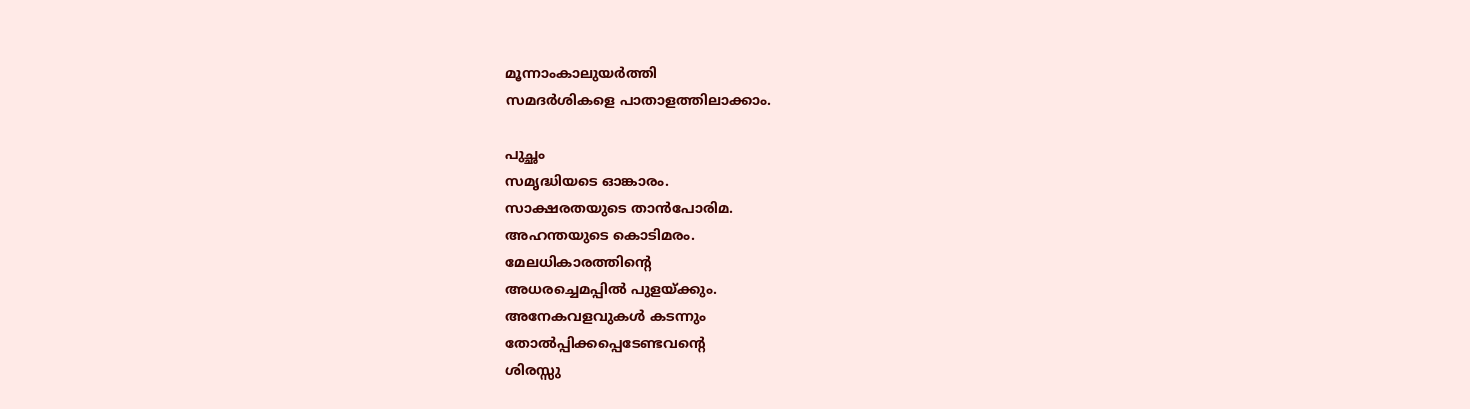മൂന്നാംകാലുയര്‍ത്തി
സമദര്‍ശികളെ പാതാളത്തിലാക്കാം.

പുച്ഛം
സമൃദ്ധിയടെ ഓങ്കാരം.
സാക്ഷരതയുടെ താന്‍പോരിമ.
അഹന്തയുടെ കൊടിമരം.
മേലധികാരത്തിന്റെ
അധരച്ചെമപ്പില്‍ പുളയ്ക്കും.
അനേകവളവുകള്‍ കടന്നും
തോല്‍പ്പിക്കപ്പെടേണ്ടവന്റെ
ശിരസ്സു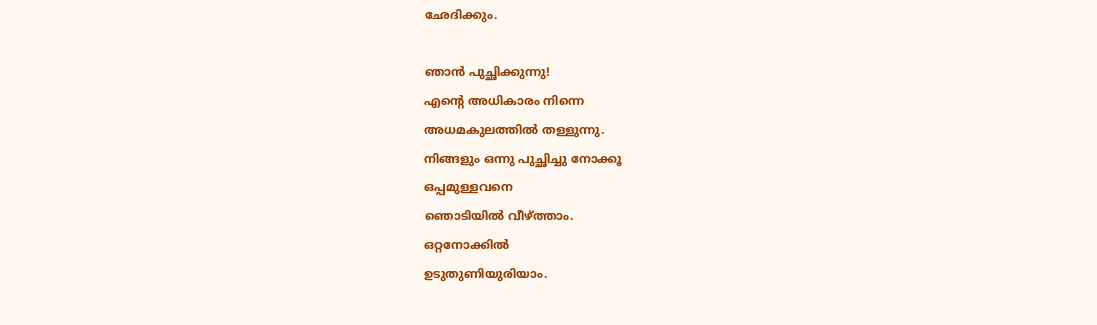ഛേദിക്കും.

ഞാന്‍ പുച്ഛിക്കുന്നു!
എന്റെ അധികാരം നിന്നെ
അധമകുലത്തില്‍ തള്ളുന്നു.
നിങ്ങളും ഒന്നു പുച്ഛിച്ചു നോക്കൂ
ഒപ്പമുള്ളവനെ
ഞൊടിയില്‍ വീഴ്ത്താം.
ഒറ്റനോക്കില്‍
ഉടുതുണിയുരിയാം.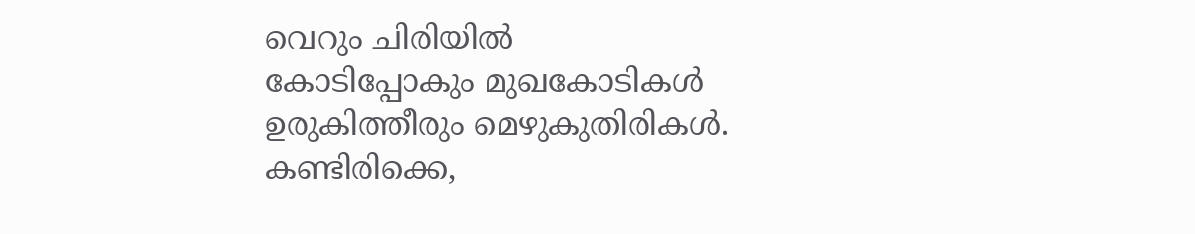വെറും ചിരിയില്‍
കോടിപ്പോകും മുഖകോടികള്‍
ഉരുകിത്തീരും മെഴുകുതിരികള്‍.
കണ്ടിരിക്കെ,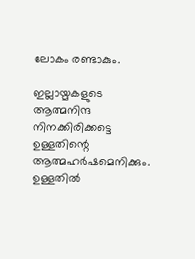ലോകം രണ്ടാകും.

ഇല്ലായ്മകളുടെ ആത്മനിന്ദ
നിനക്കിരിക്കട്ടെ
ഉള്ളതിന്റെ ആത്മഹര്‍ഷമെനിക്കും.
ഉള്ളതില്‍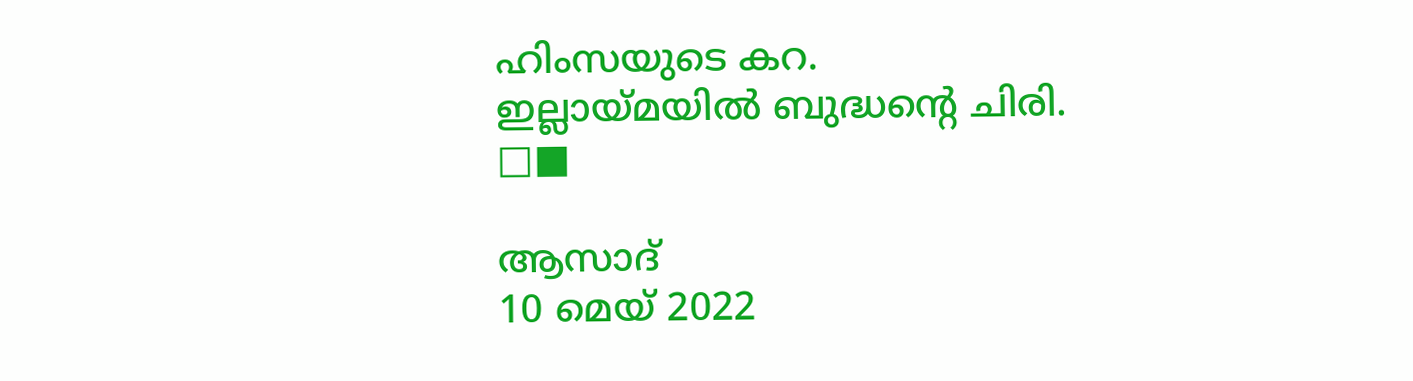ഹിംസയുടെ കറ.
ഇല്ലായ്മയില്‍ ബുദ്ധന്റെ ചിരി.
□■

ആസാദ്
10 മെയ് 2022